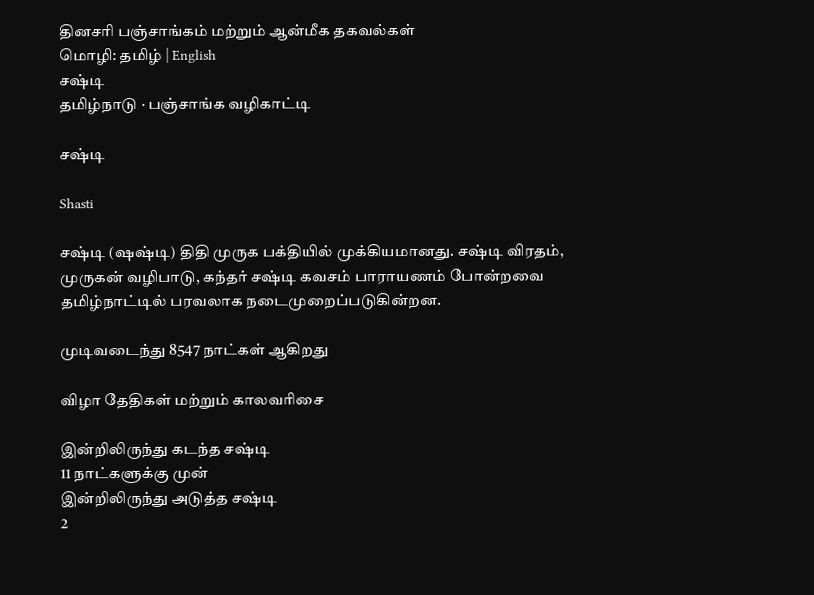தினசரி பஞ்சாங்கம் மற்றும் ஆன்மீக தகவல்கள்
மொழி: தமிழ் | English
சஷ்டி
தமிழ்நாடு · பஞ்சாங்க வழிகாட்டி

சஷ்டி

Shasti

சஷ்டி (ஷஷ்டி) திதி முருக பக்தியில் முக்கியமானது. சஷ்டி விரதம், முருகன் வழிபாடு, கந்தர் சஷ்டி கவசம் பாராயணம் போன்றவை தமிழ்நாட்டில் பரவலாக நடைமுறைப்படுகின்றன.

முடிவடைந்து 8547 நாட்கள் ஆகிறது

விழா தேதிகள் மற்றும் காலவரிசை

இன்றிலிருந்து கடந்த சஷ்டி
11 நாட்களுக்கு முன்
இன்றிலிருந்து அடுத்த சஷ்டி
2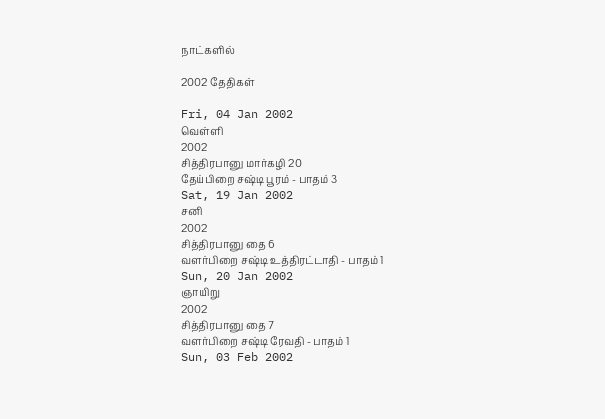நாட்களில்

2002 தேதிகள்

Fri, 04 Jan 2002
வெள்ளி
2002
சித்திரபானு மார்கழி 20
தேய்பிறை சஷ்டி பூரம் - பாதம் 3
Sat, 19 Jan 2002
சனி
2002
சித்திரபானு தை 6
வளர்பிறை சஷ்டி உத்திரட்டாதி - பாதம் 1
Sun, 20 Jan 2002
ஞாயிறு
2002
சித்திரபானு தை 7
வளர்பிறை சஷ்டி ரேவதி - பாதம் 1
Sun, 03 Feb 2002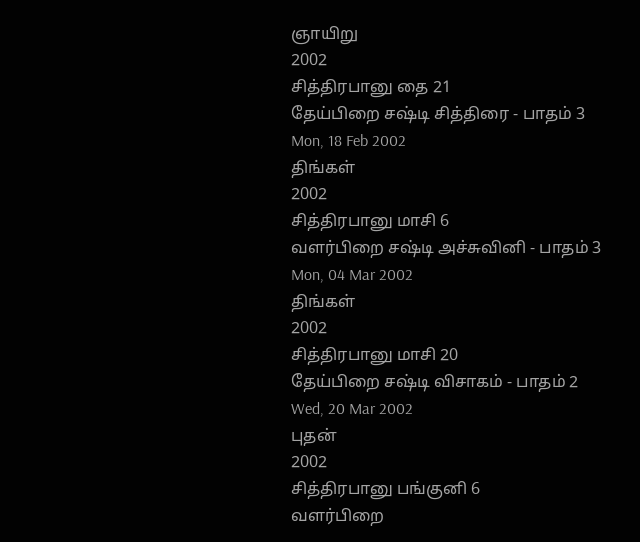ஞாயிறு
2002
சித்திரபானு தை 21
தேய்பிறை சஷ்டி சித்திரை - பாதம் 3
Mon, 18 Feb 2002
திங்கள்
2002
சித்திரபானு மாசி 6
வளர்பிறை சஷ்டி அச்சுவினி - பாதம் 3
Mon, 04 Mar 2002
திங்கள்
2002
சித்திரபானு மாசி 20
தேய்பிறை சஷ்டி விசாகம் - பாதம் 2
Wed, 20 Mar 2002
புதன்
2002
சித்திரபானு பங்குனி 6
வளர்பிறை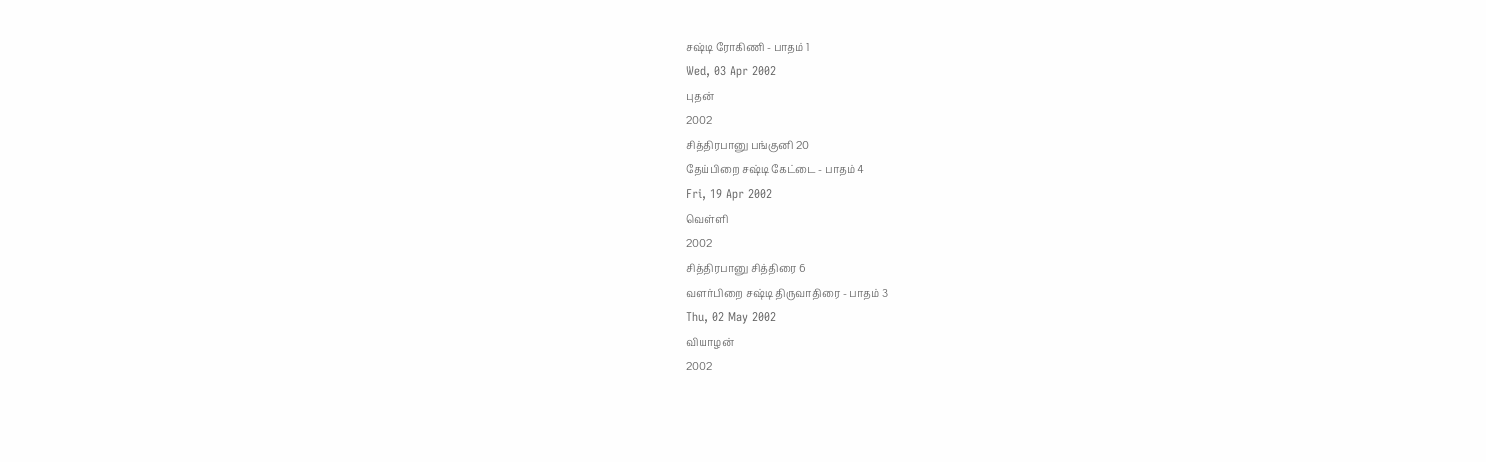சஷ்டி ரோகிணி - பாதம் 1
Wed, 03 Apr 2002
புதன்
2002
சித்திரபானு பங்குனி 20
தேய்பிறை சஷ்டி கேட்டை - பாதம் 4
Fri, 19 Apr 2002
வெள்ளி
2002
சித்திரபானு சித்திரை 6
வளர்பிறை சஷ்டி திருவாதிரை - பாதம் 3
Thu, 02 May 2002
வியாழன்
2002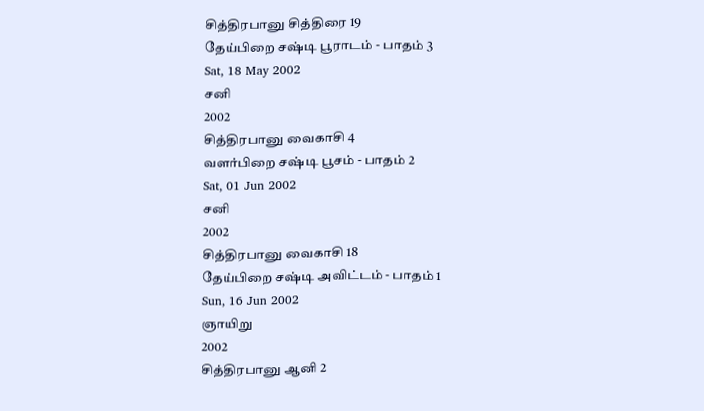சித்திரபானு சித்திரை 19
தேய்பிறை சஷ்டி பூராடம் - பாதம் 3
Sat, 18 May 2002
சனி
2002
சித்திரபானு வைகாசி 4
வளர்பிறை சஷ்டி பூசம் - பாதம் 2
Sat, 01 Jun 2002
சனி
2002
சித்திரபானு வைகாசி 18
தேய்பிறை சஷ்டி அவிட்டம் - பாதம் 1
Sun, 16 Jun 2002
ஞாயிறு
2002
சித்திரபானு ஆனி 2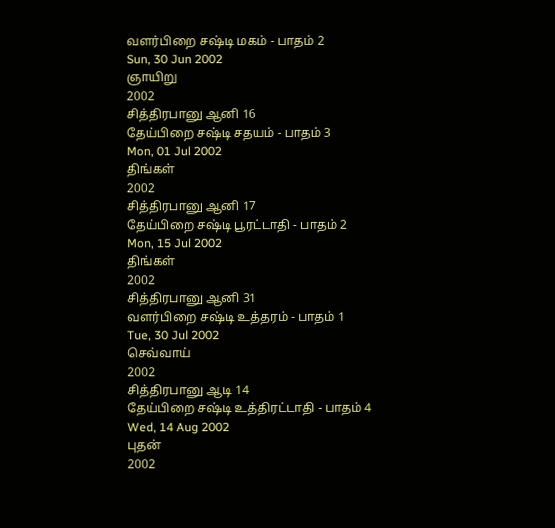வளர்பிறை சஷ்டி மகம் - பாதம் 2
Sun, 30 Jun 2002
ஞாயிறு
2002
சித்திரபானு ஆனி 16
தேய்பிறை சஷ்டி சதயம் - பாதம் 3
Mon, 01 Jul 2002
திங்கள்
2002
சித்திரபானு ஆனி 17
தேய்பிறை சஷ்டி பூரட்டாதி - பாதம் 2
Mon, 15 Jul 2002
திங்கள்
2002
சித்திரபானு ஆனி 31
வளர்பிறை சஷ்டி உத்தரம் - பாதம் 1
Tue, 30 Jul 2002
செவ்வாய்
2002
சித்திரபானு ஆடி 14
தேய்பிறை சஷ்டி உத்திரட்டாதி - பாதம் 4
Wed, 14 Aug 2002
புதன்
2002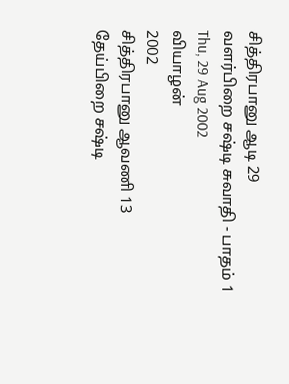சித்திரபானு ஆடி 29
வளர்பிறை சஷ்டி சுவாதி - பாதம் 1
Thu, 29 Aug 2002
வியாழன்
2002
சித்திரபானு ஆவணி 13
தேய்பிறை சஷ்டி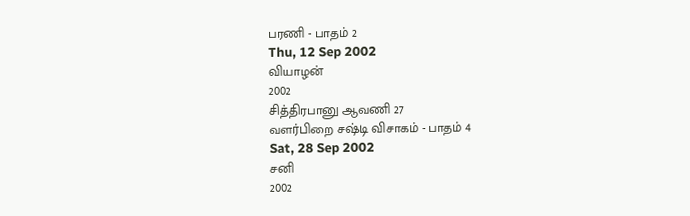பரணி - பாதம் 2
Thu, 12 Sep 2002
வியாழன்
2002
சித்திரபானு ஆவணி 27
வளர்பிறை சஷ்டி விசாகம் - பாதம் 4
Sat, 28 Sep 2002
சனி
2002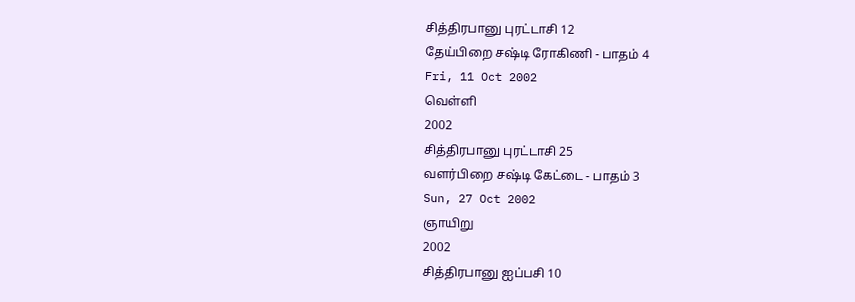சித்திரபானு புரட்டாசி 12
தேய்பிறை சஷ்டி ரோகிணி - பாதம் 4
Fri, 11 Oct 2002
வெள்ளி
2002
சித்திரபானு புரட்டாசி 25
வளர்பிறை சஷ்டி கேட்டை - பாதம் 3
Sun, 27 Oct 2002
ஞாயிறு
2002
சித்திரபானு ஐப்பசி 10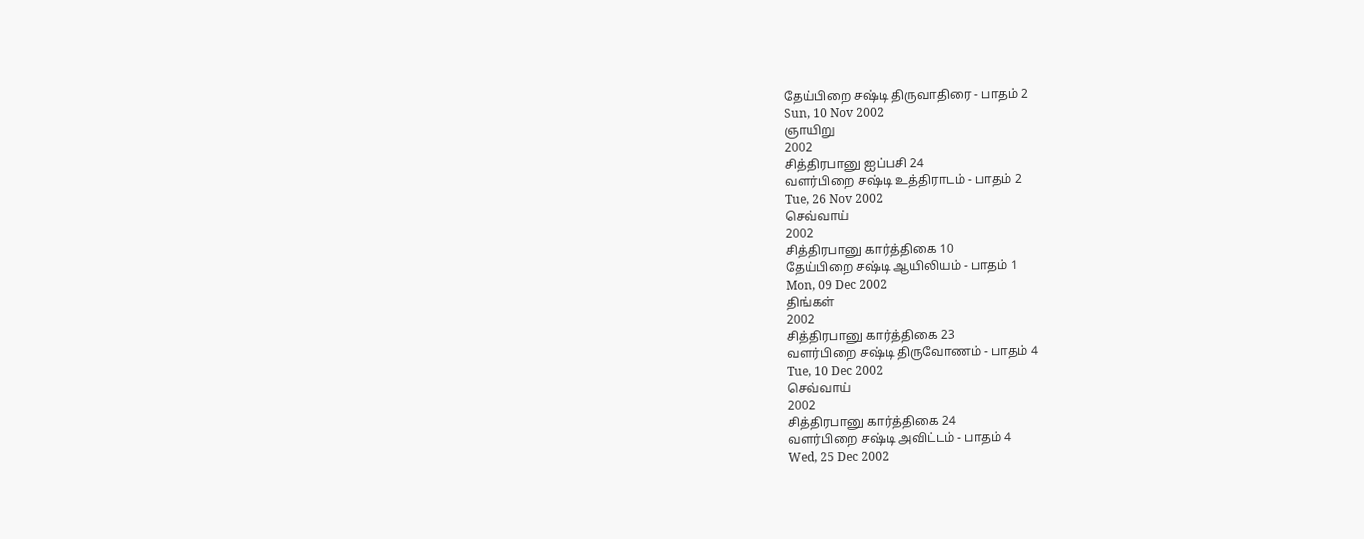தேய்பிறை சஷ்டி திருவாதிரை - பாதம் 2
Sun, 10 Nov 2002
ஞாயிறு
2002
சித்திரபானு ஐப்பசி 24
வளர்பிறை சஷ்டி உத்திராடம் - பாதம் 2
Tue, 26 Nov 2002
செவ்வாய்
2002
சித்திரபானு கார்த்திகை 10
தேய்பிறை சஷ்டி ஆயிலியம் - பாதம் 1
Mon, 09 Dec 2002
திங்கள்
2002
சித்திரபானு கார்த்திகை 23
வளர்பிறை சஷ்டி திருவோணம் - பாதம் 4
Tue, 10 Dec 2002
செவ்வாய்
2002
சித்திரபானு கார்த்திகை 24
வளர்பிறை சஷ்டி அவிட்டம் - பாதம் 4
Wed, 25 Dec 2002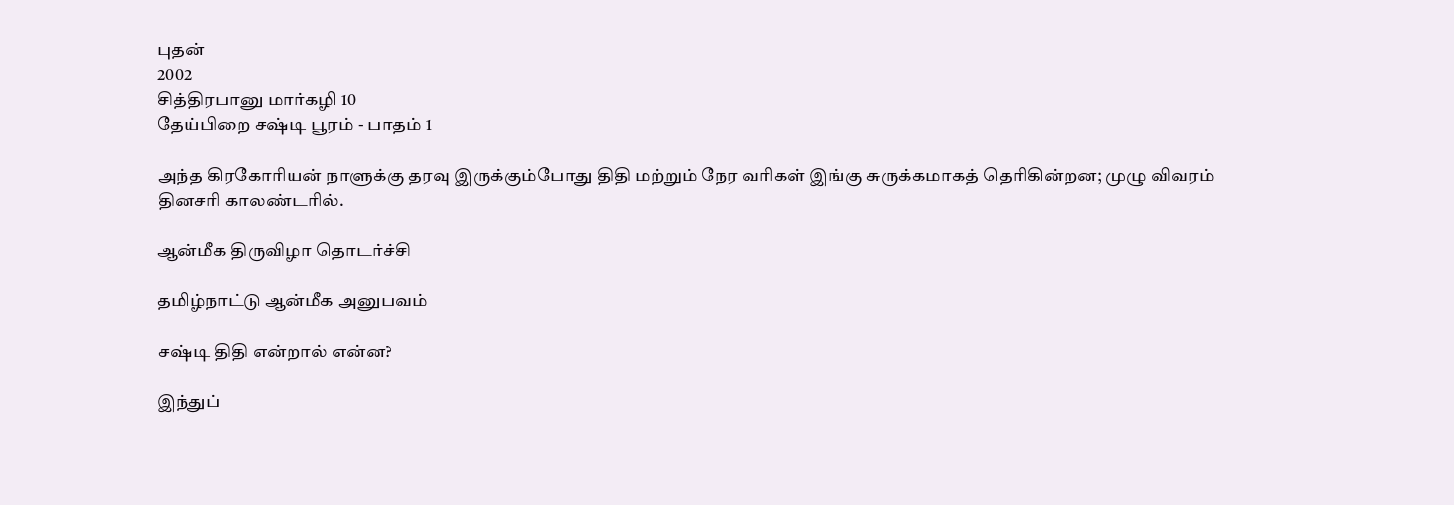புதன்
2002
சித்திரபானு மார்கழி 10
தேய்பிறை சஷ்டி பூரம் - பாதம் 1

அந்த கிரகோரியன் நாளுக்கு தரவு இருக்கும்போது திதி மற்றும் நேர வரிகள் இங்கு சுருக்கமாகத் தெரிகின்றன; முழு விவரம் தினசரி காலண்டரில்.

ஆன்மீக திருவிழா தொடர்ச்சி

தமிழ்நாட்டு ஆன்மீக அனுபவம்

சஷ்டி திதி என்றால் என்ன?

இந்துப்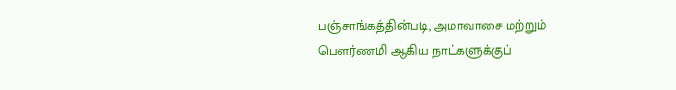பஞ்சாங்கத்தின்படி, அமாவாசை மற்றும் பௌர்ணமி ஆகிய நாட்களுக்குப்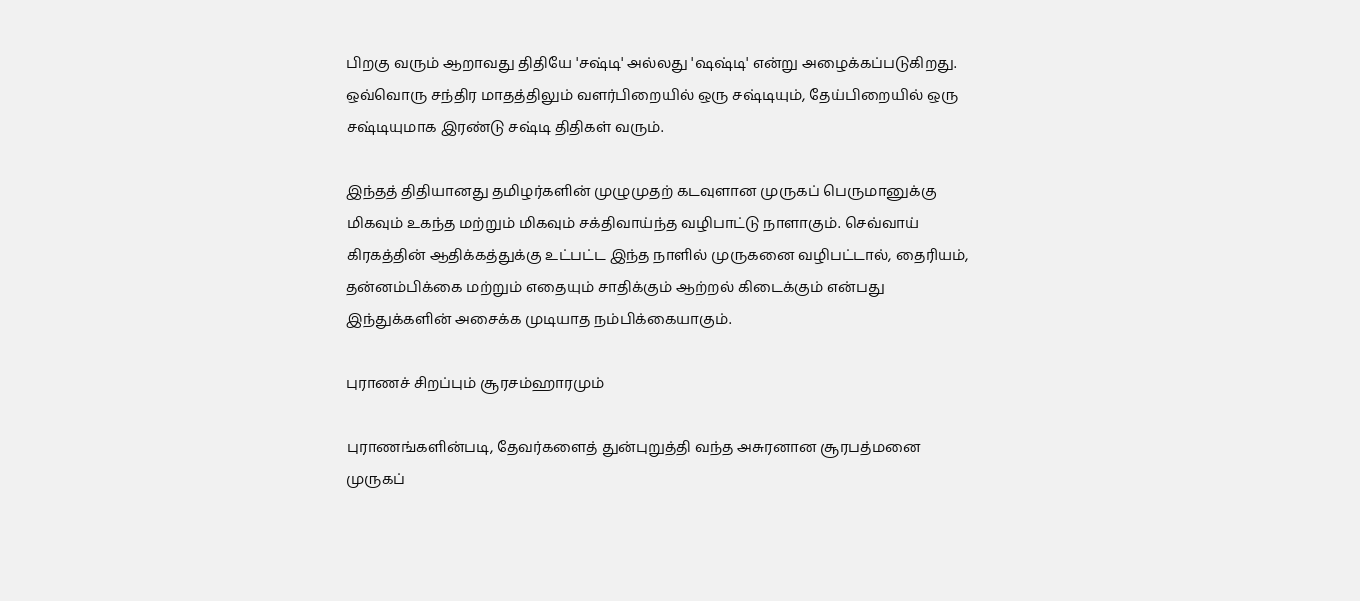பிறகு வரும் ஆறாவது திதியே 'சஷ்டி' அல்லது 'ஷஷ்டி' என்று அழைக்கப்படுகிறது. ஒவ்வொரு சந்திர மாதத்திலும் வளர்பிறையில் ஒரு சஷ்டியும், தேய்பிறையில் ஒரு சஷ்டியுமாக இரண்டு சஷ்டி திதிகள் வரும்.

இந்தத் திதியானது தமிழர்களின் முழுமுதற் கடவுளான முருகப் பெருமானுக்கு மிகவும் உகந்த மற்றும் மிகவும் சக்திவாய்ந்த வழிபாட்டு நாளாகும். செவ்வாய் கிரகத்தின் ஆதிக்கத்துக்கு உட்பட்ட இந்த நாளில் முருகனை வழிபட்டால், தைரியம், தன்னம்பிக்கை மற்றும் எதையும் சாதிக்கும் ஆற்றல் கிடைக்கும் என்பது இந்துக்களின் அசைக்க முடியாத நம்பிக்கையாகும்.

புராணச் சிறப்பும் சூரசம்ஹாரமும்

புராணங்களின்படி, தேவர்களைத் துன்புறுத்தி வந்த அசுரனான சூரபத்மனை முருகப்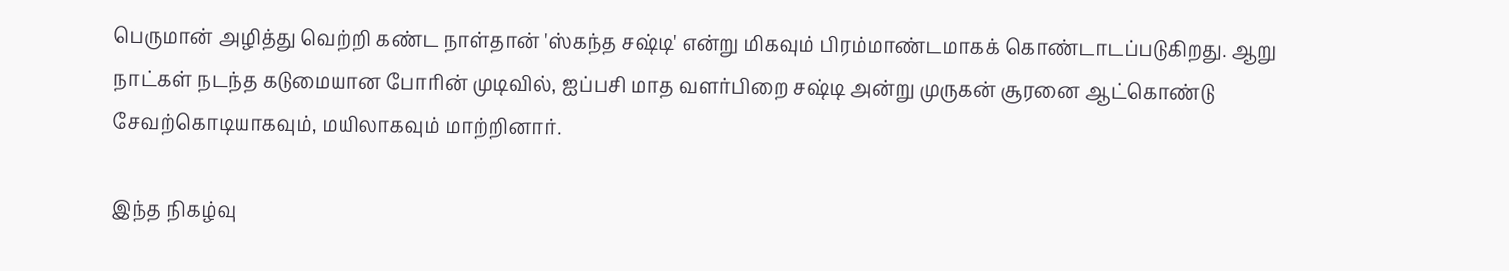பெருமான் அழித்து வெற்றி கண்ட நாள்தான் 'ஸ்கந்த சஷ்டி' என்று மிகவும் பிரம்மாண்டமாகக் கொண்டாடப்படுகிறது. ஆறு நாட்கள் நடந்த கடுமையான போரின் முடிவில், ஐப்பசி மாத வளர்பிறை சஷ்டி அன்று முருகன் சூரனை ஆட்கொண்டு சேவற்கொடியாகவும், மயிலாகவும் மாற்றினார்.

இந்த நிகழ்வு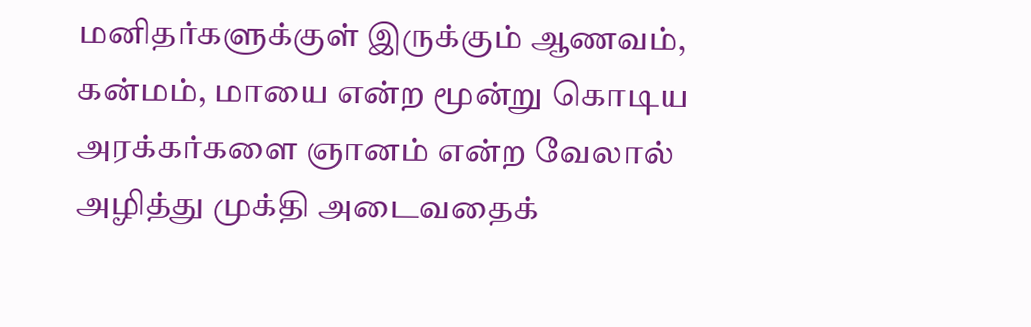மனிதர்களுக்குள் இருக்கும் ஆணவம், கன்மம், மாயை என்ற மூன்று கொடிய அரக்கர்களை ஞானம் என்ற வேலால் அழித்து முக்தி அடைவதைக்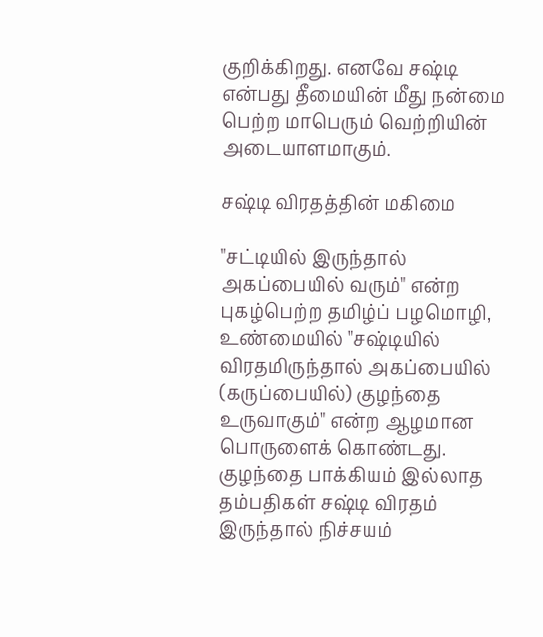குறிக்கிறது. எனவே சஷ்டி என்பது தீமையின் மீது நன்மை பெற்ற மாபெரும் வெற்றியின் அடையாளமாகும்.

சஷ்டி விரதத்தின் மகிமை

"சட்டியில் இருந்தால் அகப்பையில் வரும்" என்ற புகழ்பெற்ற தமிழ்ப் பழமொழி, உண்மையில் "சஷ்டியில் விரதமிருந்தால் அகப்பையில் (கருப்பையில்) குழந்தை உருவாகும்" என்ற ஆழமான பொருளைக் கொண்டது. குழந்தை பாக்கியம் இல்லாத தம்பதிகள் சஷ்டி விரதம் இருந்தால் நிச்சயம்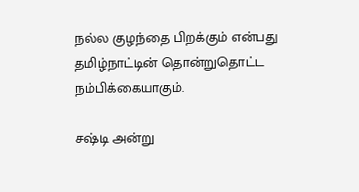நல்ல குழந்தை பிறக்கும் என்பது தமிழ்நாட்டின் தொன்றுதொட்ட நம்பிக்கையாகும்.

சஷ்டி அன்று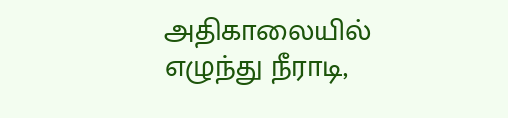அதிகாலையில் எழுந்து நீராடி,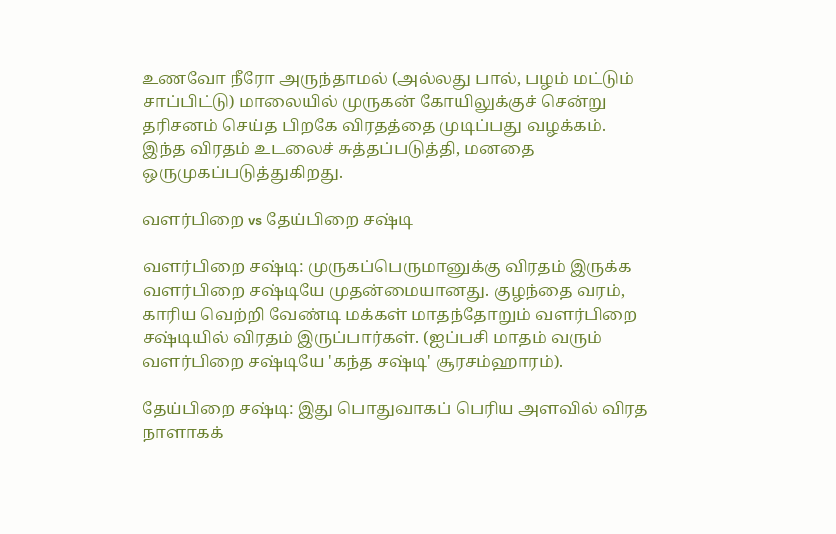உணவோ நீரோ அருந்தாமல் (அல்லது பால், பழம் மட்டும் சாப்பிட்டு) மாலையில் முருகன் கோயிலுக்குச் சென்று தரிசனம் செய்த பிறகே விரதத்தை முடிப்பது வழக்கம். இந்த விரதம் உடலைச் சுத்தப்படுத்தி, மனதை ஒருமுகப்படுத்துகிறது.

வளர்பிறை vs தேய்பிறை சஷ்டி

வளர்பிறை சஷ்டி: முருகப்பெருமானுக்கு விரதம் இருக்க வளர்பிறை சஷ்டியே முதன்மையானது. குழந்தை வரம், காரிய வெற்றி வேண்டி மக்கள் மாதந்தோறும் வளர்பிறை சஷ்டியில் விரதம் இருப்பார்கள். (ஐப்பசி மாதம் வரும் வளர்பிறை சஷ்டியே 'கந்த சஷ்டி' சூரசம்ஹாரம்).

தேய்பிறை சஷ்டி: இது பொதுவாகப் பெரிய அளவில் விரத நாளாகக்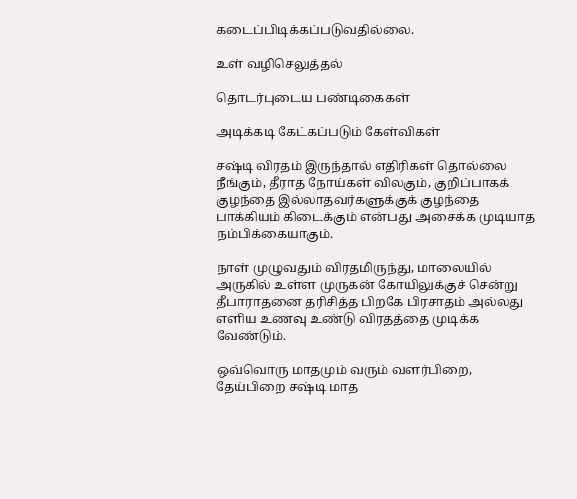கடைப்பிடிக்கப்படுவதில்லை.

உள் வழிசெலுத்தல்

தொடர்புடைய பண்டிகைகள்

அடிக்கடி கேட்கப்படும் கேள்விகள்

சஷ்டி விரதம் இருந்தால் எதிரிகள் தொல்லை நீங்கும், தீராத நோய்கள் விலகும், குறிப்பாகக் குழந்தை இல்லாதவர்களுக்குக் குழந்தை பாக்கியம் கிடைக்கும் என்பது அசைக்க முடியாத நம்பிக்கையாகும்.

நாள் முழுவதும் விரதமிருந்து, மாலையில் அருகில் உள்ள முருகன் கோயிலுக்குச் சென்று தீபாராதனை தரிசித்த பிறகே பிரசாதம் அல்லது எளிய உணவு உண்டு விரதத்தை முடிக்க வேண்டும்.

ஒவ்வொரு மாதமும் வரும் வளர்பிறை, தேய்பிறை சஷ்டி மாத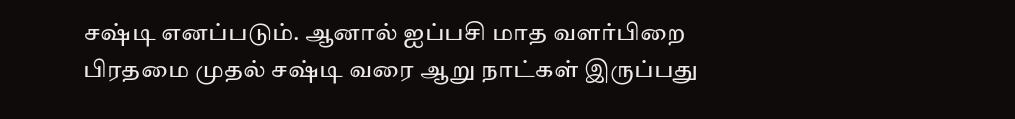சஷ்டி எனப்படும். ஆனால் ஐப்பசி மாத வளர்பிறை பிரதமை முதல் சஷ்டி வரை ஆறு நாட்கள் இருப்பது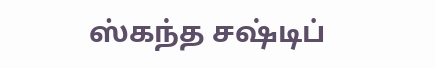ஸ்கந்த சஷ்டிப்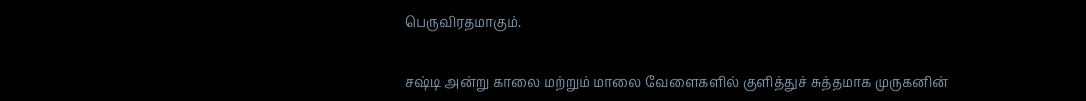பெருவிரதமாகும்.

சஷ்டி அன்று காலை மற்றும் மாலை வேளைகளில் குளித்துச் சுத்தமாக முருகனின்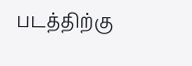படத்திற்கு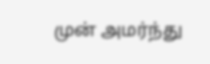முன் அமர்ந்து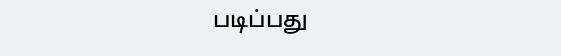படிப்பது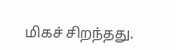மிகச் சிறந்தது.